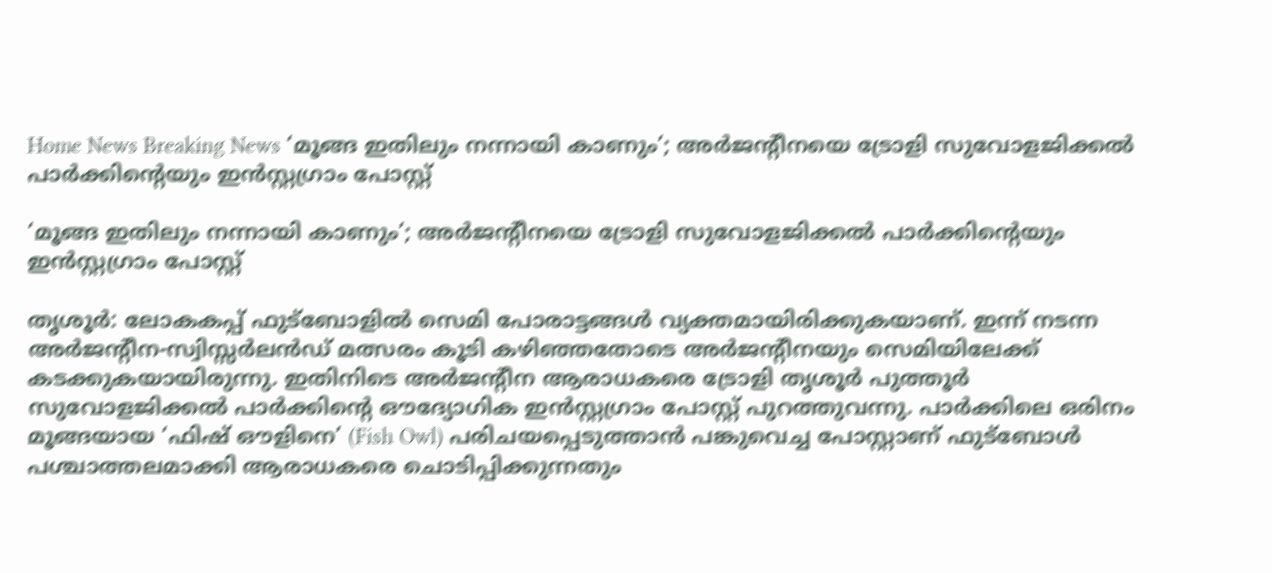Home News Breaking News ‘മൂങ്ങ ഇതിലും നന്നായി കാണും’; അര്‍ജന്റീനയെ ട്രോളി സുവോളജിക്കല്‍ പാര്‍ക്കിന്റെയും ഇന്‍സ്റ്റഗ്രാം പോസ്റ്റ്

‘മൂങ്ങ ഇതിലും നന്നായി കാണും’; അര്‍ജന്റീനയെ ട്രോളി സുവോളജിക്കല്‍ പാര്‍ക്കിന്റെയും ഇന്‍സ്റ്റഗ്രാം പോസ്റ്റ്

തൃശൂര്‍: ലോകകപ്പ് ഫുട്‌ബോളില്‍ സെമി പോരാട്ടങ്ങള്‍ വ്യക്തമായിരിക്കുകയാണ്. ഇന്ന് നടന്ന അര്‍ജന്റീന-സ്വിസ്സര്‍ലന്‍ഡ് മത്സരം കൂടി കഴിഞ്ഞതോടെ അര്‍ജന്റീനയും സെമിയിലേക്ക് കടക്കുകയായിരുന്നു. ഇതിനിടെ അര്‍ജന്റീന ആരാധകരെ ട്രോളി തൃശൂര്‍ പുത്തൂര്‍ സുവോളജിക്കല്‍ പാര്‍ക്കിന്റെ ഔദ്യോഗിക ഇന്‍സ്റ്റഗ്രാം പോസ്റ്റ് പുറത്തുവന്നു. പാര്‍ക്കിലെ ഒരിനം മൂങ്ങയായ ‘ഫിഷ് ഔളിനെ’ (Fish Owl) പരിചയപ്പെടുത്താന്‍ പങ്കുവെച്ച പോസ്റ്റാണ് ഫുട്‌ബോള്‍ പശ്ചാത്തലമാക്കി ആരാധകരെ ചൊടിപ്പിക്കുന്നതും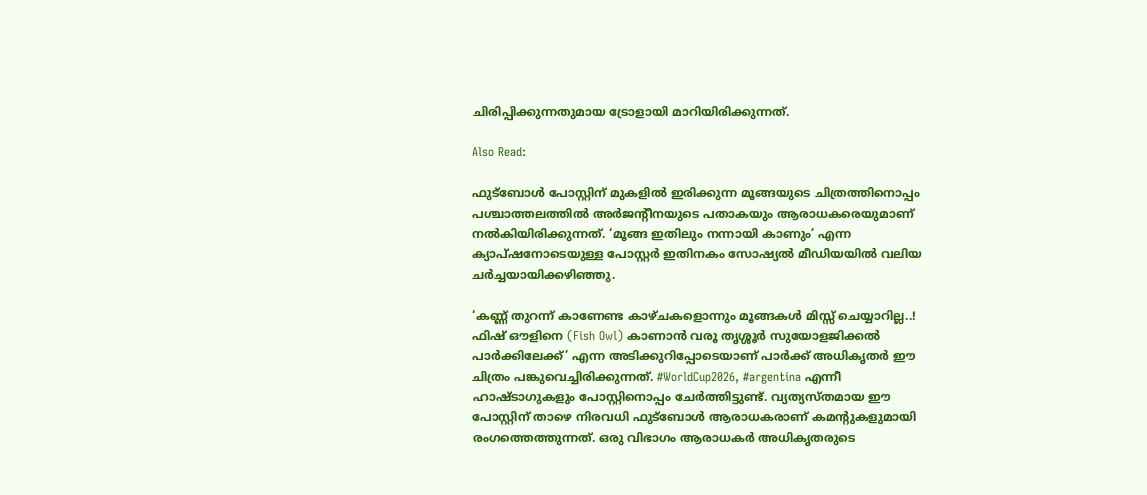ചിരിപ്പിക്കുന്നതുമായ ട്രോളായി മാറിയിരിക്കുന്നത്.

Also Read:

ഫുട്‌ബോള്‍ പോസ്റ്റിന് മുകളില്‍ ഇരിക്കുന്ന മൂങ്ങയുടെ ചിത്രത്തിനൊപ്പം പശ്ചാത്തലത്തില്‍ അര്‍ജന്റീനയുടെ പതാകയും ആരാധകരെയുമാണ് നല്‍കിയിരിക്കുന്നത്. ‘മൂങ്ങ ഇതിലും നന്നായി കാണും’ എന്ന ക്യാപ്ഷനോടെയുള്ള പോസ്റ്റര്‍ ഇതിനകം സോഷ്യല്‍ മീഡിയയില്‍ വലിയ ചര്‍ച്ചയായിക്കഴിഞ്ഞു.

‘കണ്ണ് തുറന്ന് കാണേണ്ട കാഴ്ചകളൊന്നും മൂങ്ങകള്‍ മിസ്സ് ചെയ്യാറില്ല..! ഫിഷ് ഔളിനെ (Fish Owl) കാണാന്‍ വരൂ തൃശ്ശൂര്‍ സുയോളജിക്കല്‍ പാര്‍ക്കിലേക്ക്’ എന്ന അടിക്കുറിപ്പോടെയാണ് പാര്‍ക്ക് അധികൃതര്‍ ഈ ചിത്രം പങ്കുവെച്ചിരിക്കുന്നത്. #WorldCup2026, #argentina എന്നീ ഹാഷ്ടാഗുകളും പോസ്റ്റിനൊപ്പം ചേര്‍ത്തിട്ടുണ്ട്. വ്യത്യസ്തമായ ഈ പോസ്റ്റിന് താഴെ നിരവധി ഫുട്‌ബോള്‍ ആരാധകരാണ് കമന്റുകളുമായി രംഗത്തെത്തുന്നത്. ഒരു വിഭാഗം ആരാധകര്‍ അധികൃതരുടെ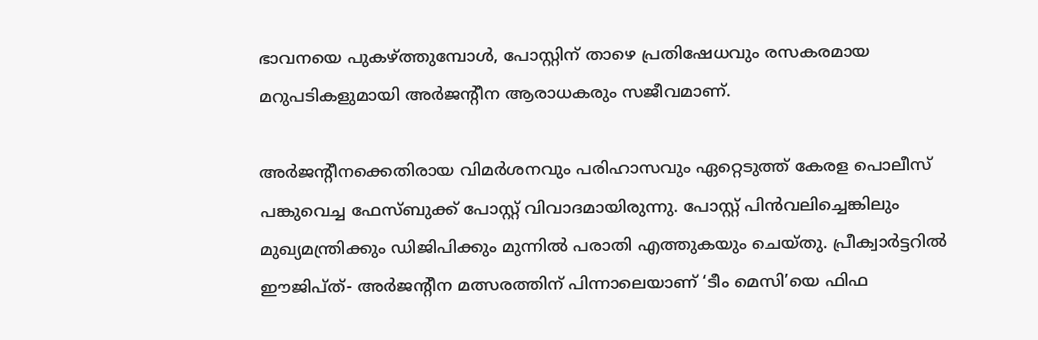ഭാവനയെ പുകഴ്ത്തുമ്പോള്‍, പോസ്റ്റിന് താഴെ പ്രതിഷേധവും രസകരമായ മറുപടികളുമായി അര്‍ജന്റീന ആരാധകരും സജീവമാണ്.

അര്‍ജന്റീനക്കെതിരായ വിമര്‍ശനവും പരിഹാസവും ഏറ്റെടുത്ത് കേരള പൊലീസ് പങ്കുവെച്ച ഫേസ്ബുക്ക് പോസ്റ്റ് വിവാദമായിരുന്നു. പോസ്റ്റ് പിന്‍വലിച്ചെങ്കിലും മുഖ്യമന്ത്രിക്കും ഡിജിപിക്കും മുന്നില്‍ പരാതി എത്തുകയും ചെയ്തു. പ്രീക്വാര്‍ട്ടറില്‍ ഈജിപ്ത്- അര്‍ജന്റീന മത്സരത്തിന് പിന്നാലെയാണ് ‘ടീം മെസി’യെ ഫിഫ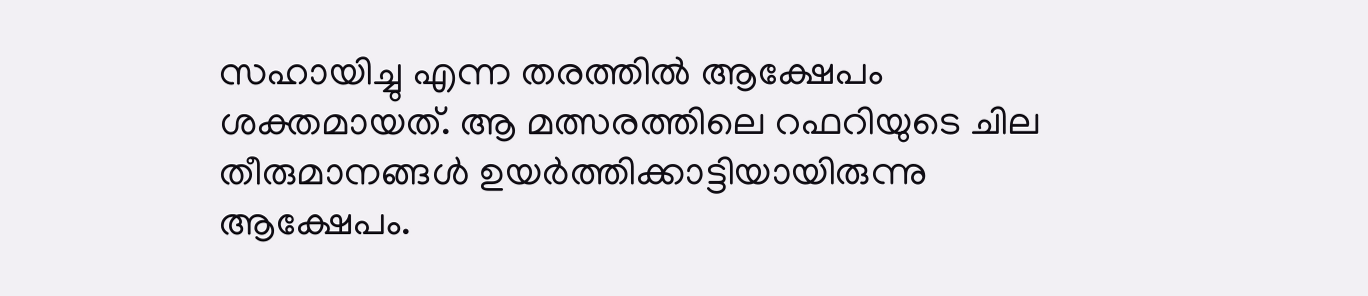സഹായിച്ചു എന്ന തരത്തില്‍ ആക്ഷേപം ശക്തമായത്. ആ മത്സരത്തിലെ റഫറിയുടെ ചില തീരുമാനങ്ങള്‍ ഉയര്‍ത്തിക്കാട്ടിയായിരുന്നു ആക്ഷേപം.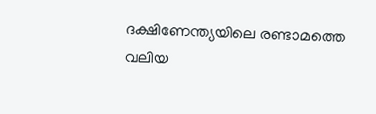ദക്ഷിണേന്ത്യയിലെ രണ്ടാമത്തെ വലിയ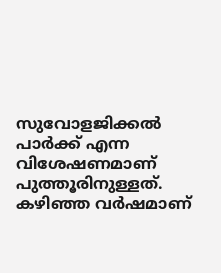സുവോളജിക്കല്‍ പാര്‍ക്ക് എന്ന വിശേഷണമാണ് പുത്തൂരിനുള്ളത്. കഴിഞ്ഞ വര്‍ഷമാണ്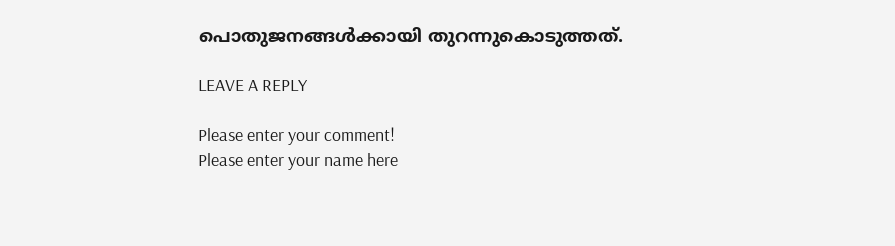പൊതുജനങ്ങള്‍ക്കായി തുറന്നുകൊടുത്തത്.

LEAVE A REPLY

Please enter your comment!
Please enter your name here